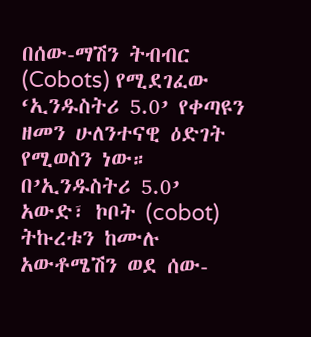በሰው-ማሽን ትብብር (Cobots) የሚደገፈው ‘ኢንዱስትሪ 5.0’ የቀጣዩን ዘመን ሁለንተናዊ ዕድገት የሚወስን ነው።
በ’ኢንዱስትሪ 5.0’ አውድ፣ ኮቦት (cobot) ትኩረቱን ከሙሉ አውቶሜሽን ወደ ሰው-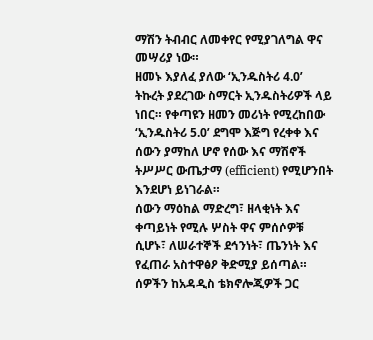ማሽን ትብብር ለመቀየር የሚያገለግል ዋና መሣሪያ ነው።
ዘመኑ እያለፈ ያለው ‘ኢንዱስትሪ 4.0’ ትኩረት ያደረገው ስማርት ኢንዱስትሪዎች ላይ ነበር። የቀጣዩን ዘመን መሪነት የሚረከበው ‘ኢንዱስትሪ 5.0’ ደግሞ እጅግ የረቀቀ እና ሰውን ያማከለ ሆኖ የሰው እና ማሽኖች ትሥሥር ውጤታማ (efficient) የሚሆንበት እንደሆነ ይነገራል።
ሰውን ማዕከል ማድረግ፣ ዘላቂነት እና ቀጣይነት የሚሉ ሦስት ዋና ምሰሶዎቹ ሲሆኑ፣ ለሠራተኞች ደኅንነት፣ ጤንነት እና የፈጠራ አስተዋፅዖ ቅድሚያ ይሰጣል።
ሰዎችን ከአዳዲስ ቴክኖሎጂዎች ጋር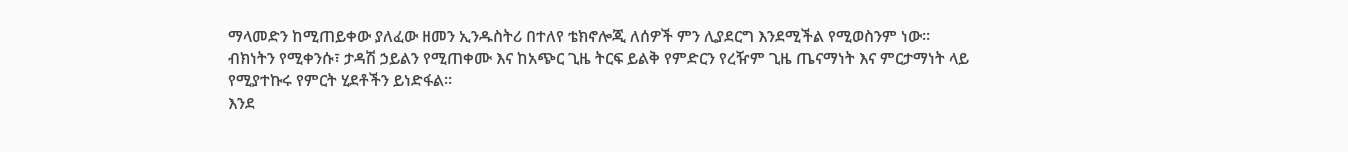ማላመድን ከሚጠይቀው ያለፈው ዘመን ኢንዱስትሪ በተለየ ቴክኖሎጂ ለሰዎች ምን ሊያደርግ እንደሚችል የሚወስንም ነው።
ብክነትን የሚቀንሱ፣ ታዳሽ ኃይልን የሚጠቀሙ እና ከአጭር ጊዜ ትርፍ ይልቅ የምድርን የረዥም ጊዜ ጤናማነት እና ምርታማነት ላይ የሚያተኩሩ የምርት ሂደቶችን ይነድፋል።
እንደ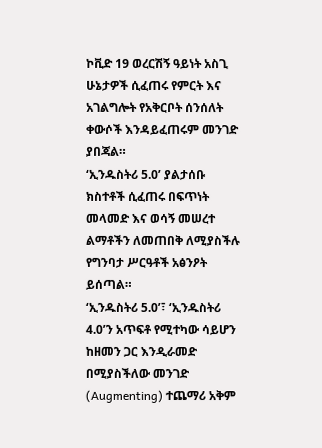ኮቪድ 19 ወረርሽኝ ዓይነት አስጊ ሁኔታዎች ሲፈጠሩ የምርት እና አገልግሎት የአቅርቦት ሰንሰለት ቀውሶች እንዳይፈጠሩም መንገድ ያበጃል።
‘ኢንዱስትሪ 5.0’ ያልታሰቡ ክስተቶች ሲፈጠሩ በፍጥነት መላመድ እና ወሳኝ መሠረተ ልማቶችን ለመጠበቅ ለሚያስችሉ የግንባታ ሥርዓቶች አፅንዖት ይሰጣል።
‘ኢንዱስትሪ 5.0’፣ ‘ኢንዱስትሪ 4.0’ን አጥፍቶ የሚተካው ሳይሆን ከዘመን ጋር እንዲራመድ በሚያስችለው መንገድ (Augmenting) ተጨማሪ አቅም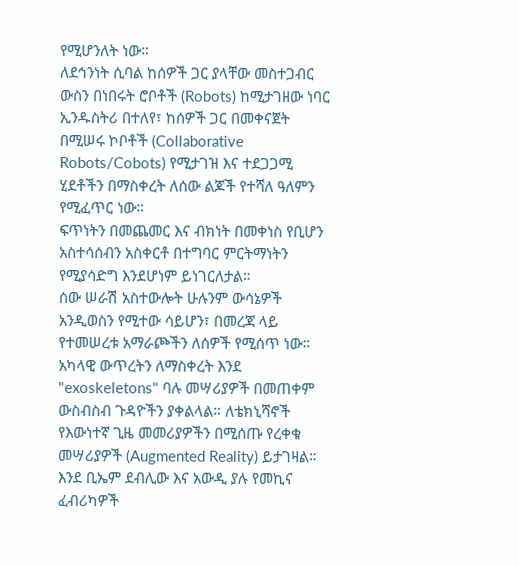የሚሆንለት ነው።
ለደኅንነት ሲባል ከሰዎች ጋር ያላቸው መስተጋብር ውስን በነበሩት ሮቦቶች (Robots) ከሚታገዘው ነባር ኢንዱስትሪ በተለየ፣ ከሰዎች ጋር በመቀናጀት በሚሠሩ ኮቦቶች (Collaborative Robots/Cobots) የሚታገዝ እና ተደጋጋሚ ሂደቶችን በማስቀረት ለሰው ልጆች የተሻለ ዓለምን የሚፈጥር ነው።
ፍጥነትን በመጨመር እና ብክነት በመቀነስ የቢሆን አስተሳሰብን አስቀርቶ በተግባር ምርትማነትን የሚያሳድግ እንደሆነም ይነገርለታል።
ሰው ሠራሽ አስተውሎት ሁሉንም ውሳኔዎች አንዲወስን የሚተው ሳይሆን፣ በመረጃ ላይ የተመሠረቱ አማራጮችን ለሰዎች የሚሰጥ ነው።
አካላዊ ውጥረትን ለማስቀረት እንደ "exoskeletons" ባሉ መሣሪያዎች በመጠቀም ውስብስብ ጉዳዮችን ያቀልላል። ለቴክኒሻኖች የእውነተኛ ጊዜ መመሪያዎችን በሚሰጡ የረቀቁ መሣሪያዎች (Augmented Reality) ይታገዛል።
እንደ ቢኤም ደብሊው እና አውዲ ያሉ የመኪና ፈብሪካዎች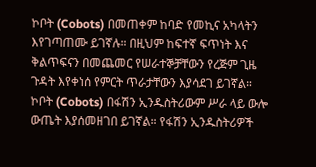ኮቦት (Cobots) በመጠቀም ከባድ የመኪና አካላትን እየገጣጠሙ ይገኛሉ። በዚህም ከፍተኛ ፍጥነት እና ቅልጥፍናን በመጨመር የሠራተኞቻቸውን የረጅም ጊዜ ጉዳት እየቀነሰ የምርት ጥራታቸውን እያሳደገ ይገኛል።
ኮቦት (Cobots) በፋሽን ኢንዱስትሪውም ሥራ ላይ ውሎ ውጤት እያሰመዘገበ ይገኛል። የፋሽን ኢንዱስትሪዎች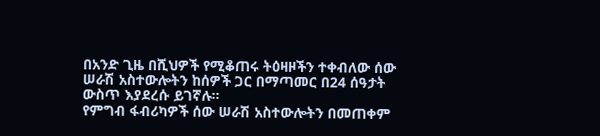በአንድ ጊዜ በሺህዎች የሚቆጠሩ ትዕዛዞችን ተቀብለው ሰው ሠራሽ አስተውሎትን ከሰዎች ጋር በማጣመር በ24 ሰዓታት ውስጥ እያደረሱ ይገኛሉ።
የምግብ ፋብሪካዎች ሰው ሠራሽ አስተውሎትን በመጠቀም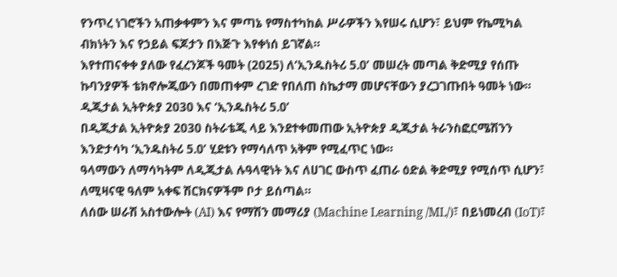የንጥረ ነገሮችን አጠቃቀምን እና ምጣኔ የማስተካከል ሥራዎችን እየሠሩ ሲሆን፣ ይህም የኬሚካል ብክነትን እና የኃይል ፍጆታን በእጅጉ እየቀነሰ ይገኛል።
እየተጠናቀቀ ያለው የፈረንጆች ዓመት (2025) ለ‘ኢንዱስትሪ 5.0’ መሠረት መጣል ቅድሚያ የሰጡ ኩባንያዎች ቴክኖሎጂውን በመጠቀም ረገድ የበለጠ ስኬታማ መሆናቸውን ያረጋገጡበት ዓመት ነው።
ዲጂታል ኢትዮጵያ 2030 እና ‘ኢንዱስትሪ 5.0’
በዲጂታል ኢትዮጵያ 2030 ስትራቴጂ ላይ እንደተቀመጠው ኢትዮጵያ ዲጂታል ትራንስፎርሜሽንን እንድታሳካ ‘ኢንዱስትሪ 5.0’ ሂደቱን የማሳለጥ አቅም የሚፈጥር ነው።
ዓላማውን ለማሳካትም ለዲጂታል ሉዓላዊነት እና ለሀገር ውስጥ ፈጠራ ዕድል ቅድሚያ የሚሰጥ ሲሆን፣ ለሚዛናዊ ዓለም አቀፍ ሽርክናዎችም ቦታ ይሰጣል።
ለሰው ሠራሽ አስተውሎት (AI) እና የማሽን መማሪያ (Machine Learning /ML/)፣ በይነመረብ (IoT)፣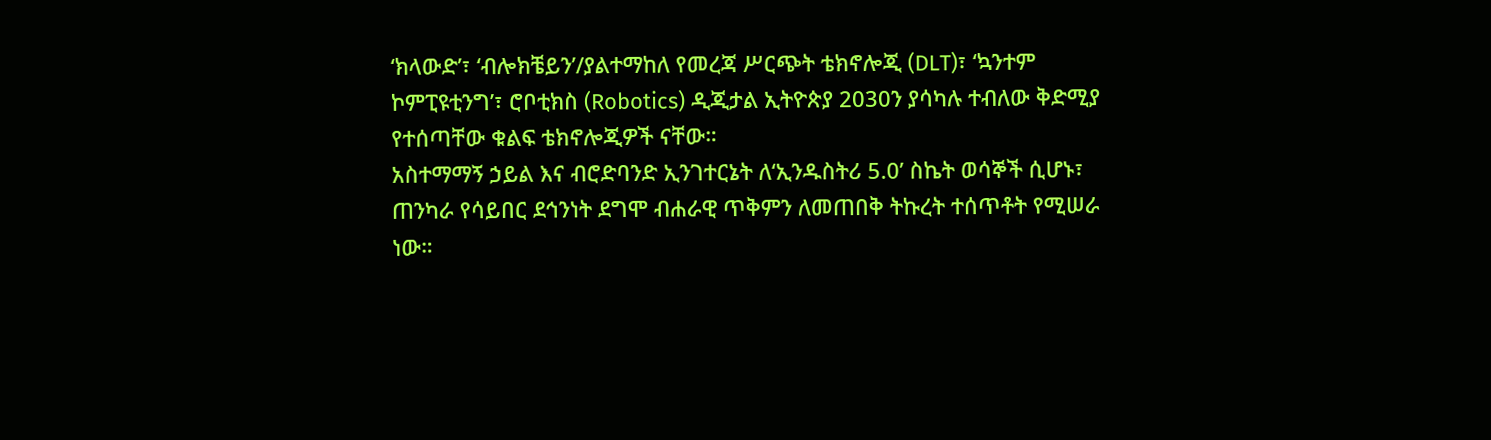‘ክላውድ’፣ ‘ብሎክቼይን’/ያልተማከለ የመረጃ ሥርጭት ቴክኖሎጂ (DLT)፣ ‘ኳንተም ኮምፒዩቲንግ’፣ ሮቦቲክስ (Robotics) ዲጂታል ኢትዮጵያ 2030ን ያሳካሉ ተብለው ቅድሚያ የተሰጣቸው ቁልፍ ቴክኖሎጂዎች ናቸው።
አስተማማኝ ኃይል እና ብሮድባንድ ኢንገተርኔት ለ‘ኢንዱስትሪ 5.0’ ስኬት ወሳኞች ሲሆኑ፣ ጠንካራ የሳይበር ደኅንነት ደግሞ ብሐራዊ ጥቅምን ለመጠበቅ ትኩረት ተሰጥቶት የሚሠራ ነው።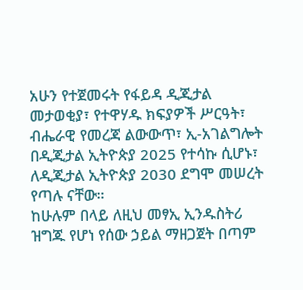አሁን የተጀመሩት የፋይዳ ዲጂታል መታወቂያ፣ የተዋሃዱ ክፍያዎች ሥርዓት፣ ብሔራዊ የመረጃ ልውውጥ፣ ኢ-አገልግሎት በዲጂታል ኢትዮጵያ 2025 የተሳኩ ሲሆኑ፣ ለዲጂታል ኢትዮጵያ 2030 ደግሞ መሠረት የጣሉ ናቸው።
ከሁሉም በላይ ለዚህ መፃኢ ኢንዱስትሪ ዝግጁ የሆነ የሰው ኃይል ማዘጋጀት በጣም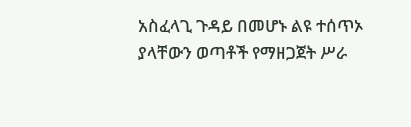አስፈላጊ ጉዳይ በመሆኑ ልዩ ተሰጥኦ ያላቸውን ወጣቶች የማዘጋጀት ሥራ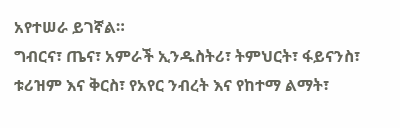አየተሠራ ይገኛል።
ግብርና፣ ጤና፣ አምራች ኢንዱስትሪ፣ ትምህርት፣ ፋይናንስ፣ ቱሪዝም እና ቅርስ፣ የአየር ንብረት እና የከተማ ልማት፣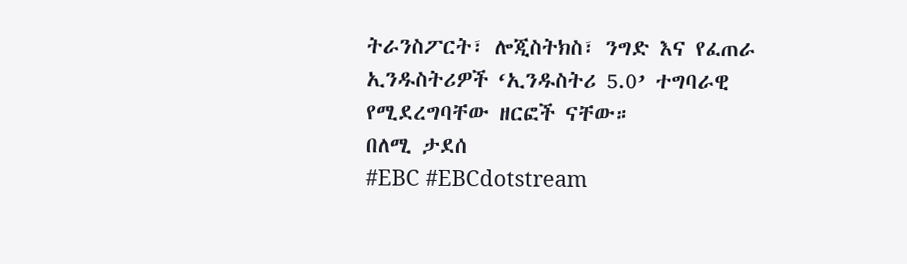ትራንስፖርት፣ ሎጂስትክስ፣ ንግድ እና የፈጠራ ኢንዱስትሪዎች ‘ኢንዱስትሪ 5.0’ ተግባራዊ የሚደረግባቸው ዘርፎች ናቸው።
በለሚ ታደሰ
#EBC #EBCdotstream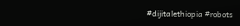#dijitalethiopia #robots